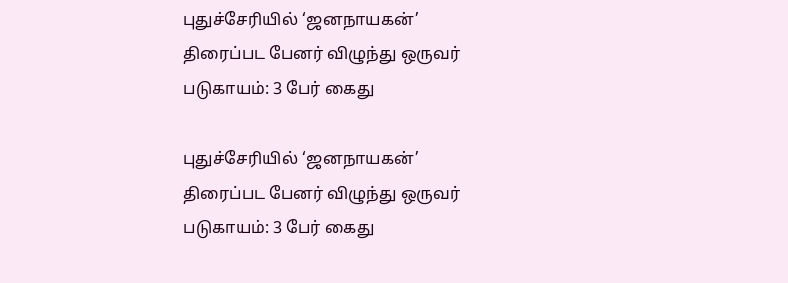புதுச்சேரியில் ‘ஜனநாயகன்’ திரைப்பட பேனர் விழுந்து ஒருவர் படுகாயம்: 3 பேர் கைது

புதுச்சேரியில் ‘ஜனநாயகன்’ திரைப்பட பேனர் விழுந்து ஒருவர் படுகாயம்: 3 பேர் கைது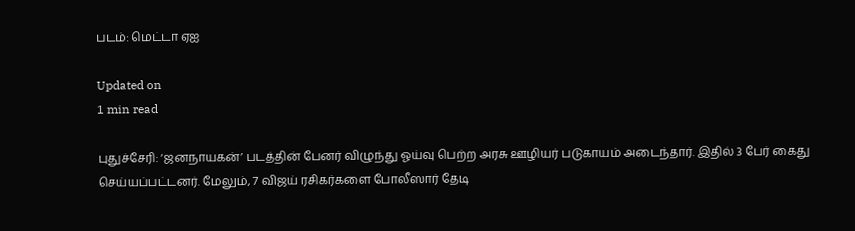படம்: மெட்டா ஏஐ

Updated on
1 min read

புதுச்சேரி: ‘ஜனநாயகன்’ படத்தின் பேனர் விழுந்து ஓய்வு பெற்ற அரசு ஊழியர் படுகாயம் அடைந்தார். இதில் 3 பேர் கைது செய்யப்பட்டனர். மேலும், 7 விஜய் ரசிகர்களை போலீஸார் தேடி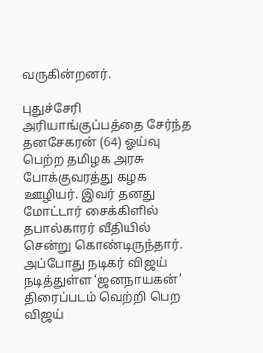வருகின்றனர்.

புதுச்சேரி அரியாங்குப்பத்தை சேர்ந்த தனசேகரன் (64) ஓய்வு பெற்ற தமிழக அரசு போக்குவரத்து கழக ஊழியர். இவர் தனது மோட்டார் சைக்கிளில் தபால்காரர் வீதியில் சென்று கொண்டிருந்தார். அப்போது நடிகர் விஜய் நடித்துள்ள ‘ஜனநாயகன்’ திரைப்படம் வெற்றி பெற விஜய்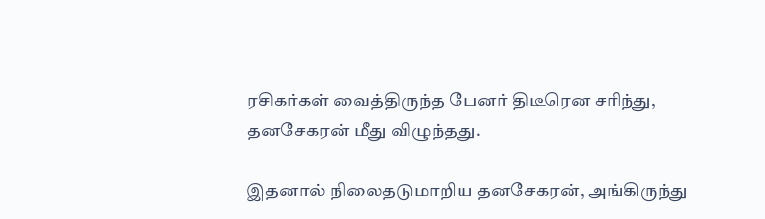ரசிகர்கள் வைத்திருந்த பேனர் திடீரென சரிந்து, தனசேகரன் மீது விழுந்தது.

இதனால் நிலைதடுமாறிய தனசேகரன், அங்கிருந்து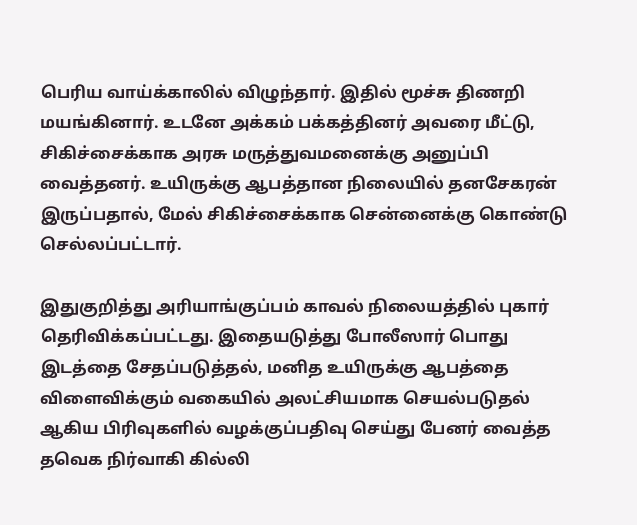பெரிய வாய்க்காலில் விழுந்தார். இதில் மூச்சு திணறி மயங்கினார். உடனே அக்கம் பக்கத்தினர் அவரை மீட்டு, சிகிச்சைக்காக அரசு மருத்துவமனைக்கு அனுப்பி வைத்தனர். உயிருக்கு ஆபத்தான நிலையில் தனசேகரன் இருப்பதால், மேல் சிகிச்சைக்காக சென்னைக்கு கொண்டு செல்லப்பட்டார்.

இதுகுறித்து அரியாங்குப்பம் காவல் நிலையத்தில் புகார் தெரிவிக்கப்பட்டது. இதையடுத்து போலீஸார் பொது இடத்தை சேதப்படுத்தல், மனித உயிருக்கு ஆபத்தை விளைவிக்கும் வகையில் அலட்சியமாக செயல்படுதல் ஆகிய பிரிவுகளில் வழக்குப்பதிவு செய்து பேனர் வைத்த தவெக நிர்வாகி கில்லி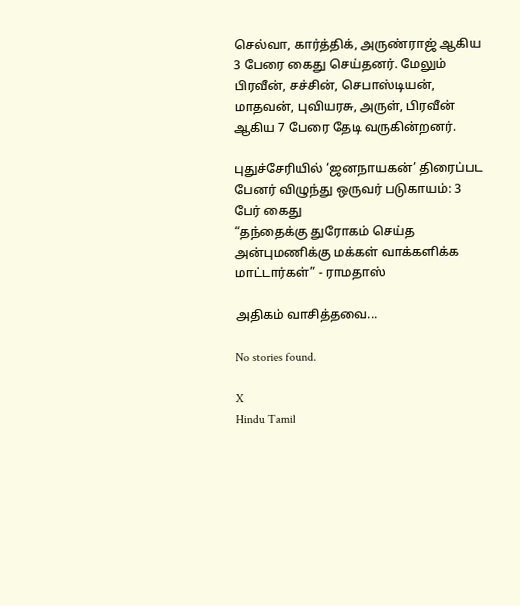செல்வா, கார்த்திக், அருண்ராஜ் ஆகிய 3 பேரை கைது செய்தனர். மேலும் பிரவீன், சச்சின், செபாஸ்டியன், மாதவன், புவியரசு, அருள், பிரவீன் ஆகிய 7 பேரை தேடி வருகின்றனர்.

புதுச்சேரியில் ‘ஜனநாயகன்’ திரைப்பட பேனர் விழுந்து ஒருவர் படுகாயம்: 3 பேர் கைது
“தந்தைக்கு துரோகம் செய்த அன்புமணிக்கு மக்கள் வாக்களிக்க மாட்டார்கள்” - ராமதாஸ்

அதிகம் வாசித்தவை...

No stories found.

X
Hindu Tamil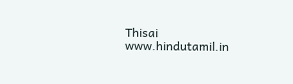Thisai
www.hindutamil.in